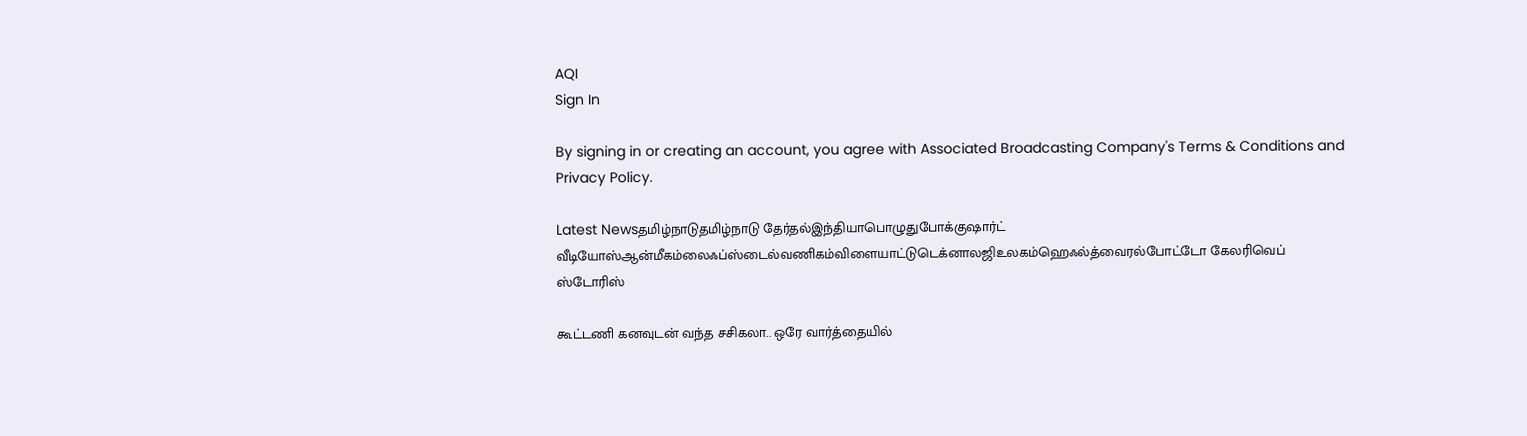AQI
Sign In

By signing in or creating an account, you agree with Associated Broadcasting Company's Terms & Conditions and Privacy Policy.

Latest Newsதமிழ்நாடுதமிழ்நாடு தேர்தல்இந்தியாபொழுதுபோக்குஷார்ட் வீடியோஸ்ஆன்மீகம்லைஃப்ஸ்டைல்வணிகம்விளையாட்டுடெக்னாலஜிஉலகம்ஹெஃல்த்வைரல்போட்டோ கேலரிவெப் ஸ்டோரிஸ்

கூட்டணி கனவுடன் வந்த சசிகலா.. ஒரே வார்த்தையில்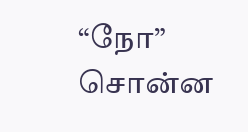“நோ” சொன்ன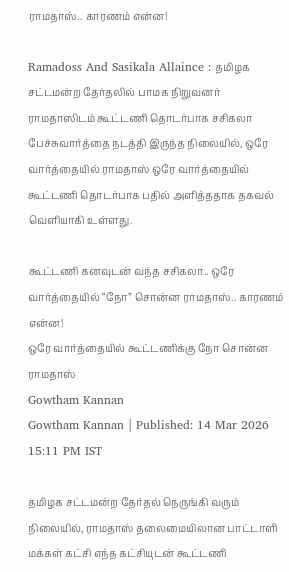ராமதாஸ்.. காரணம் என்ன!

Ramadoss And Sasikala Allaince : தமிழக சட்டமன்ற தேர்தலில் பாமக நிறுவனர் ராமதாஸிடம் கூட்டணி தொடர்பாக சசிகலா பேச்சுவார்த்தை நடத்தி இருந்த நிலையில், ஒரே வார்த்தையில் ராமதாஸ் ஒரே வார்த்தையில் கூட்டணி தொடர்பாக பதில் அளித்ததாக தகவல் வெளியாகி உள்ளது.

கூட்டணி கனவுடன் வந்த சசிகலா.. ஒரே வார்த்தையில் “நோ” சொன்ன ராமதாஸ்.. காரணம் என்ன!
ஒரே வார்த்தையில் கூட்டணிக்கு நோ சொன்ன ராமதாஸ்
Gowtham Kannan
Gowtham Kannan | Published: 14 Mar 2026 15:11 PM IST

தமிழக சட்டமன்ற தேர்தல் நெருங்கி வரும் நிலையில், ராமதாஸ் தலைமையிலான பாட்டாளி மக்கள் கட்சி எந்த கட்சியுடன் கூட்டணி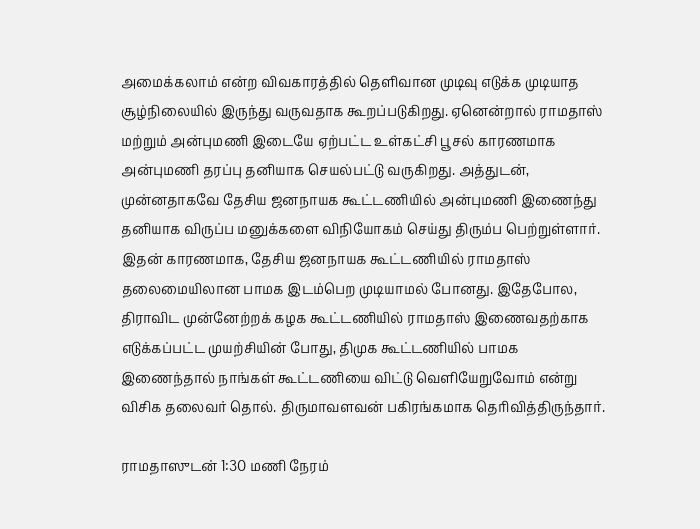அமைக்கலாம் என்ற விவகாரத்தில் தெளிவான முடிவு எடுக்க முடியாத சூழ்நிலையில் இருந்து வருவதாக கூறப்படுகிறது. ஏனென்றால் ராமதாஸ் மற்றும் அன்புமணி இடையே ஏற்பட்ட உள்கட்சி பூசல் காரணமாக அன்புமணி தரப்பு தனியாக செயல்பட்டு வருகிறது. அத்துடன், முன்னதாகவே தேசிய ஜனநாயக கூட்டணியில் அன்புமணி இணைந்து தனியாக விருப்ப மனுக்களை விநியோகம் செய்து திரும்ப பெற்றுள்ளார். இதன் காரணமாக, தேசிய ஜனநாயக கூட்டணியில் ராமதாஸ் தலைமையிலான பாமக இடம்பெற முடியாமல் போனது. இதேபோல, திராவிட முன்னேற்றக் கழக கூட்டணியில் ராமதாஸ் இணைவதற்காக எடுக்கப்பட்ட முயற்சியின் போது, திமுக கூட்டணியில் பாமக இணைந்தால் நாங்கள் கூட்டணியை விட்டு வெளியேறுவோம் என்று விசிக தலைவர் தொல். திருமாவளவன் பகிரங்கமாக தெரிவித்திருந்தார்.

ராமதாஸுடன் 1:30 மணி நேரம்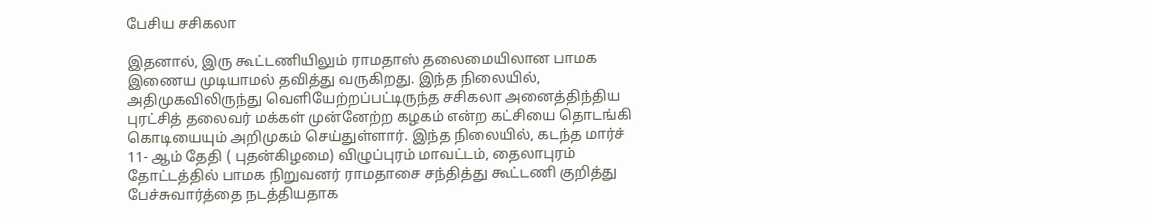பேசிய சசிகலா

இதனால், இரு கூட்டணியிலும் ராமதாஸ் தலைமையிலான பாமக இணைய முடியாமல் தவித்து வருகிறது. இந்த நிலையில், அதிமுகவிலிருந்து வெளியேற்றப்பட்டிருந்த சசிகலா அனைத்திந்திய புரட்சித் தலைவர் மக்கள் முன்னேற்ற கழகம் என்ற கட்சியை தொடங்கி கொடியையும் அறிமுகம் செய்துள்ளார். இந்த நிலையில், கடந்த மார்ச் 11- ஆம் தேதி ( புதன்கிழமை) விழுப்புரம் மாவட்டம், தைலாபுரம் தோட்டத்தில் பாமக நிறுவனர் ராமதாசை சந்தித்து கூட்டணி குறித்து பேச்சுவார்த்தை நடத்தியதாக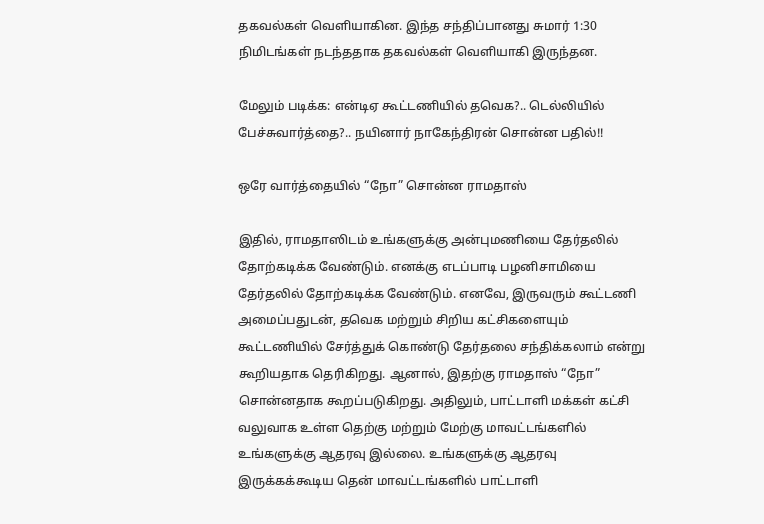தகவல்கள் வெளியாகின. இந்த சந்திப்பானது சுமார் 1:30 நிமிடங்கள் நடந்ததாக தகவல்கள் வெளியாகி இருந்தன.

மேலும் படிக்க: என்டிஏ கூட்டணியில் தவெக?.. டெல்லியில் பேச்சுவார்த்தை?.. நயினார் நாகேந்திரன் சொன்ன பதில்!!

ஒரே வார்த்தையில் “நோ” சொன்ன ராமதாஸ்

இதில், ராமதாஸிடம் உங்களுக்கு அன்புமணியை தேர்தலில் தோற்கடிக்க வேண்டும். எனக்கு எடப்பாடி பழனிசாமியை தேர்தலில் தோற்கடிக்க வேண்டும். எனவே, இருவரும் கூட்டணி அமைப்பதுடன், தவெக மற்றும் சிறிய கட்சிகளையும் கூட்டணியில் சேர்த்துக் கொண்டு தேர்தலை சந்திக்கலாம் என்று கூறியதாக தெரிகிறது. ஆனால், இதற்கு ராமதாஸ் “நோ” சொன்னதாக கூறப்படுகிறது. அதிலும், பாட்டாளி மக்கள் கட்சி வலுவாக உள்ள தெற்கு மற்றும் மேற்கு மாவட்டங்களில் உங்களுக்கு ஆதரவு இல்லை. உங்களுக்கு ஆதரவு இருக்கக்கூடிய தென் மாவட்டங்களில் பாட்டாளி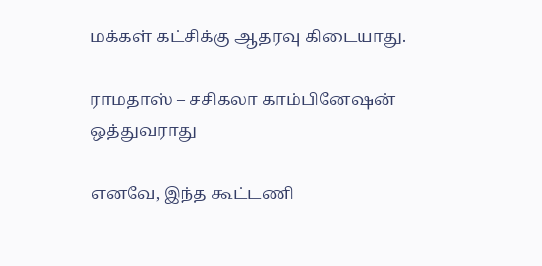மக்கள் கட்சிக்கு ஆதரவு கிடையாது.

ராமதாஸ் – சசிகலா காம்பினேஷன் ஒத்துவராது

எனவே, இந்த கூட்டணி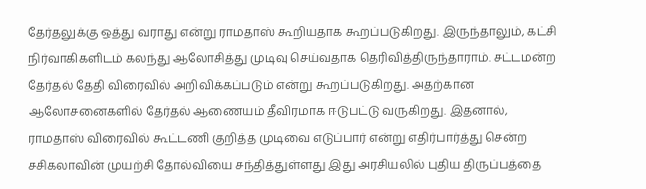தேர்தலுக்கு ஒத்து வராது என்று ராமதாஸ் கூறியதாக கூறப்படுகிறது. இருந்தாலும், கட்சி நிர்வாகிகளிடம் கலந்து ஆலோசித்து முடிவு செய்வதாக தெரிவித்திருந்தாராம். சட்டமன்ற தேர்தல் தேதி விரைவில் அறிவிக்கப்படும் என்று கூறப்படுகிறது. அதற்கான ஆலோசனைகளில் தேர்தல் ஆணையம் தீவிரமாக ஈடுபட்டு வருகிறது. இதனால், ராமதாஸ் விரைவில் கூட்டணி குறித்த முடிவை எடுப்பார் என்று எதிர்பார்த்து சென்ற சசிகலாவின் முயற்சி தோல்வியை சந்தித்துள்ளது இது அரசியலில் புதிய திருப்பத்தை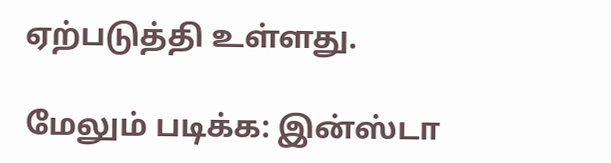ஏற்படுத்தி உள்ளது.

மேலும் படிக்க: இன்ஸ்டா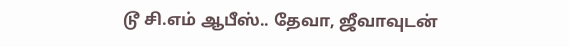டூ சி.எம் ஆபீஸ்.. தேவா, ஜீவாவுடன்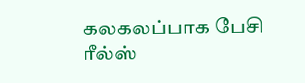கலகலப்பாக பேசி ரீல்ஸ்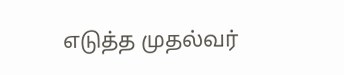எடுத்த முதல்வர்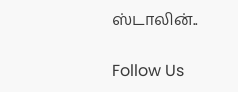ஸ்டாலின்..

Follow Us